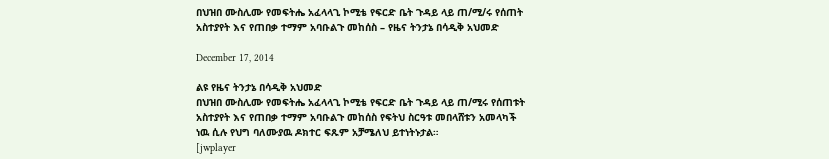በህዝበ ሙስሊሙ የመፍትሔ አፈላላጊ ኮሚቴ የፍርድ ቤት ጉዳይ ላይ ጠ/ሚ/ሩ የሰጠት አስተያየት እና የጠበቃ ተማም አባቡልጉ መከሰስ – የዜና ትንታኔ በሳዲቅ አህመድ

December 17, 2014

ልዩ የዜና ትንታኔ በሳዲቅ አህመድ
በህዝበ ሙስሊሙ የመፍትሔ አፈላላጊ ኮሚቴ የፍርድ ቤት ጉዳይ ላይ ጠ/ሚሩ የሰጠቱት አስተያየት እና የጠበቃ ተማም አባቡልጉ መከሰስ የፍትህ ስርዓቱ መበላሸቱን አመላካች ነዉ ሲሉ የህግ ባለሙያዉ ዶክተር ፍጹም አቻሜለህ ይተነትኑታል።
[jwplayer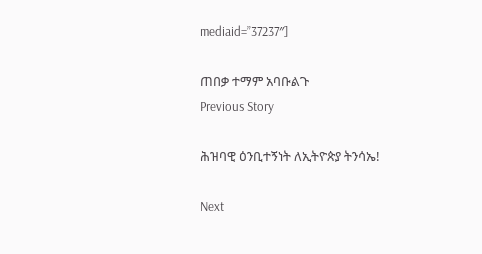mediaid=”37237″]

ጠበቃ ተማም አባቡልጉ
Previous Story

ሕዝባዊ ዕንቢተኝነት ለኢትዮጵያ ትንሳኤ!

Next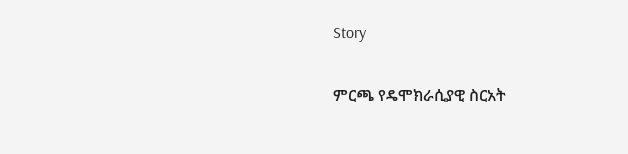Story

ምርጫ የዴሞክራሲያዊ ስርአት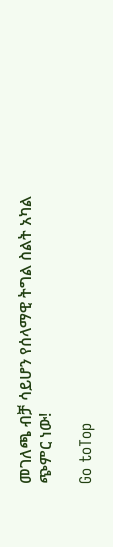መገለጫ ብቻ ሳይሆን የሰላማዊ ትግል ስልት አካል ጭምር ነው!

Go toTop